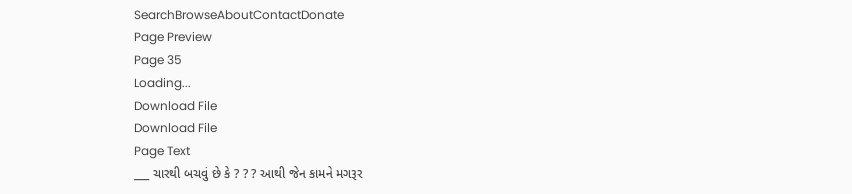SearchBrowseAboutContactDonate
Page Preview
Page 35
Loading...
Download File
Download File
Page Text
___ ચારથી બચવું છે કે ? ? ? આથી જેન કામને મગરૂર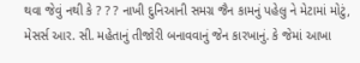થવા જેવું નથી કે ? ? ? નાખી દુનિઆની સમગ્ર જૈન કામનું પહેલુ ને મેટામાં મોટું, મેસર્સ આર. સી. મહેતાનું તીજોરી બનાવવાનું જેન કારખાનું. કે જેમાં આખા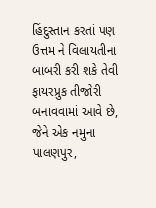હિંદુસ્તાન કરતાં પણ ઉત્તમ ને વિલાયતીના બાબરી કરી શકે તેવી ફાયરપ્રુક તીજોરી બનાવવામાં આવે છે, જેને એક નમુના પાલણપુર,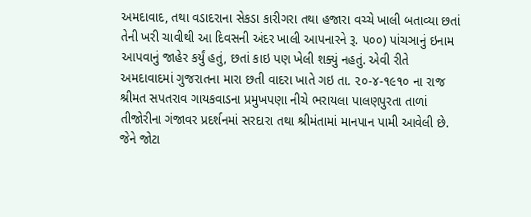અમદાવાદ, તથા વડાદરાના સેકડા કારીગરા તથા હજારા વચ્ચે ખાલી બતાવ્યા છતાં તેની ખરી ચાવીથી આ દિવસની અંદર ખાલી આપનારને રૂ. ૫૦૦) પાંચઞાનું ઇનામ આપવાનું જાહેર કર્યું હતું, છતાં કાઇ પણ ખેલી શક્યું નહતું. એવી રીતે અમદાવાદમાં ગુજરાતના મારા છતી વાદરા ખાતે ગઇ તા. ૨૦-૪-૧૯૧૦ ના રાજ શ્રીમત સપતરાવ ગાયકવાડના પ્રમુખપણા નીચે ભરાયલા પાલણપુરતા તાળાં તીજોરીના ગંજાવર પ્રદર્શનમાં સરદારા તથા શ્રીમંતામાં માનપાન પામી આવેલી છે. જેને જોટા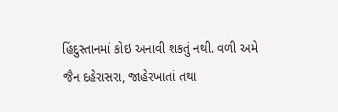હિંદુસ્તાનમાં કોઇ અનાવી શકતું નથી. વળી અમે જૈન દહેરાસરા, જાહેરખાતાં તથા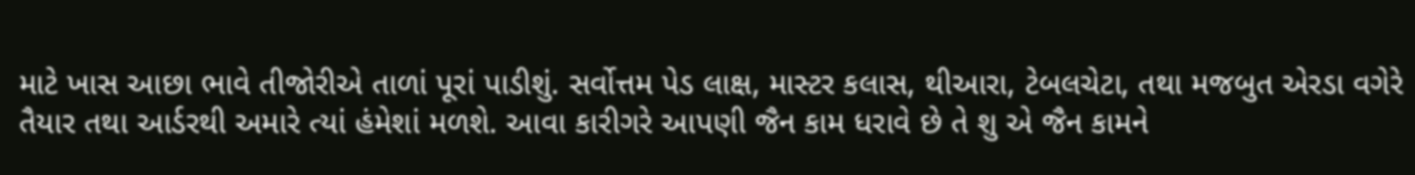માટે ખાસ આછા ભાવે તીજોરીએ તાળાં પૂરાં પાડીશું. સર્વોત્તમ પેડ લાક્ષ, માસ્ટર કલાસ, થીઆરા, ટેબલચેટા, તથા મજબુત એરડા વગેરે તૈયાર તથા આર્ડરથી અમારે ત્યાં હંમેશાં મળશે. આવા કારીગરે આપણી જૈન કામ ધરાવે છે તે શુ એ જૈન કામને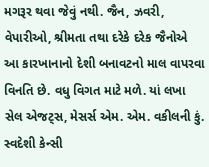મગરૂર થવા જેવું નથી. જૈન, ઝવરી, વેપારીઓ, શ્રીમતા તથા દરેકે દરેક જૈનોએ આ કારખાનાનો દેશી બનાવટનો માલ વાપરવા વિનતિ છે. વધુ વિગત માટે મળે. યાં લખા સેલ એજટ્સ, મેસર્સ એમ. એમ. વકીલની કું. સ્વદેશી કેન્સી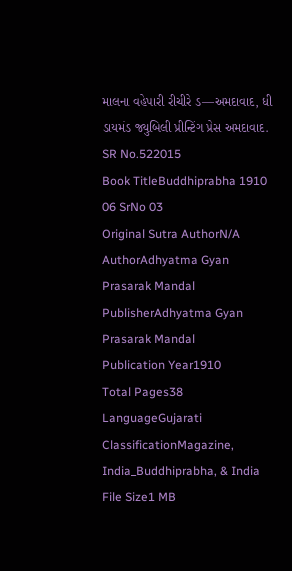માલના વહેપારી રીચીરે ડ—અમદાવાદ, ધી ડાયમંડ જ્યુબિલી પ્રીન્ટિંગ પ્રેસ અમદાવાદ.
SR No.522015
Book TitleBuddhiprabha 1910 06 SrNo 03
Original Sutra AuthorN/A
AuthorAdhyatma Gyan Prasarak Mandal
PublisherAdhyatma Gyan Prasarak Mandal
Publication Year1910
Total Pages38
LanguageGujarati
ClassificationMagazine, India_Buddhiprabha, & India
File Size1 MB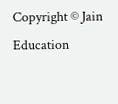Copyright © Jain Education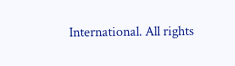International. All rights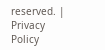reserved. | Privacy Policy